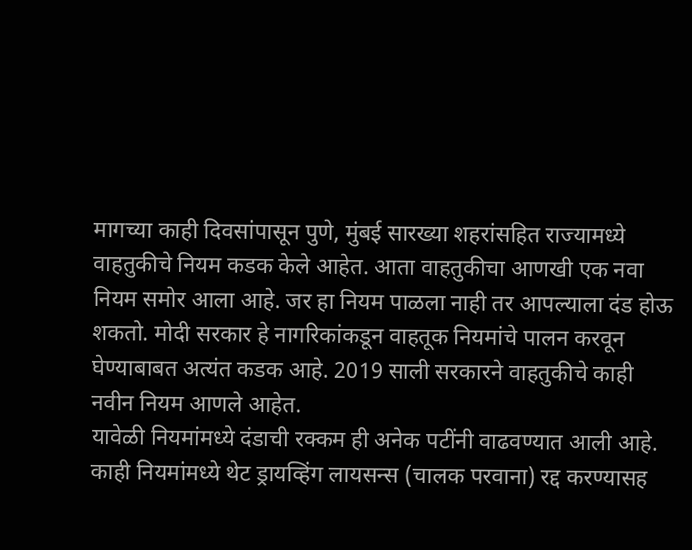मागच्या काही दिवसांपासून पुणे, मुंबई सारख्या शहरांसहित राज्यामध्ये वाहतुकीचे नियम कडक केले आहेत. आता वाहतुकीचा आणखी एक नवा नियम समोर आला आहे. जर हा नियम पाळला नाही तर आपल्याला दंड होऊ शकतो. मोदी सरकार हे नागरिकांकडून वाहतूक नियमांचे पालन करवून घेण्याबाबत अत्यंत कडक आहे. 2019 साली सरकारने वाहतुकीचे काही नवीन नियम आणले आहेत.
यावेळी नियमांमध्ये दंडाची रक्कम ही अनेक पटींनी वाढवण्यात आली आहे. काही नियमांमध्ये थेट ड्रायव्हिंग लायसन्स (चालक परवाना) रद्द करण्यासह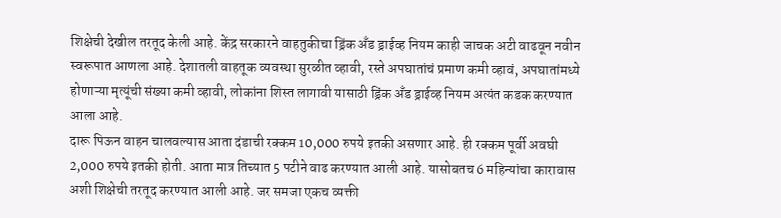शिक्षेची देखील तरतूद केली आहे. केंद्र सरकारने वाहतुकीचा ड्रिंक अँड ड्राईव्ह नियम काही जाचक अटी वाढवून नवीन स्वरूपात आणला आहे. देशातली वाहतूक व्यवस्था सुरळीत व्हावी, रस्ते अपघातांचं प्रमाण कमी व्हावं, अपघातांमध्ये होणाऱ्या मृत्यूंची संख्या कमी व्हावी, लोकांना शिस्त लागावी यासाठी ड्रिंक अँड ड्राईव्ह नियम अत्यंत कडक करण्यात आला आहे.
दारू पिऊन वाहन चालवल्यास आता दंडाची रक्कम 10,000 रुपये इतकी असणार आहे. ही रक्कम पूर्वी अवघी 2,000 रुपये इतकी होती. आता मात्र तिच्यात 5 पटीने वाढ करण्यात आली आहे. यासोबतच 6 महिन्यांचा कारावास अशी शिक्षेची तरतूद करण्यात आली आहे. जर समजा एकच व्यक्ती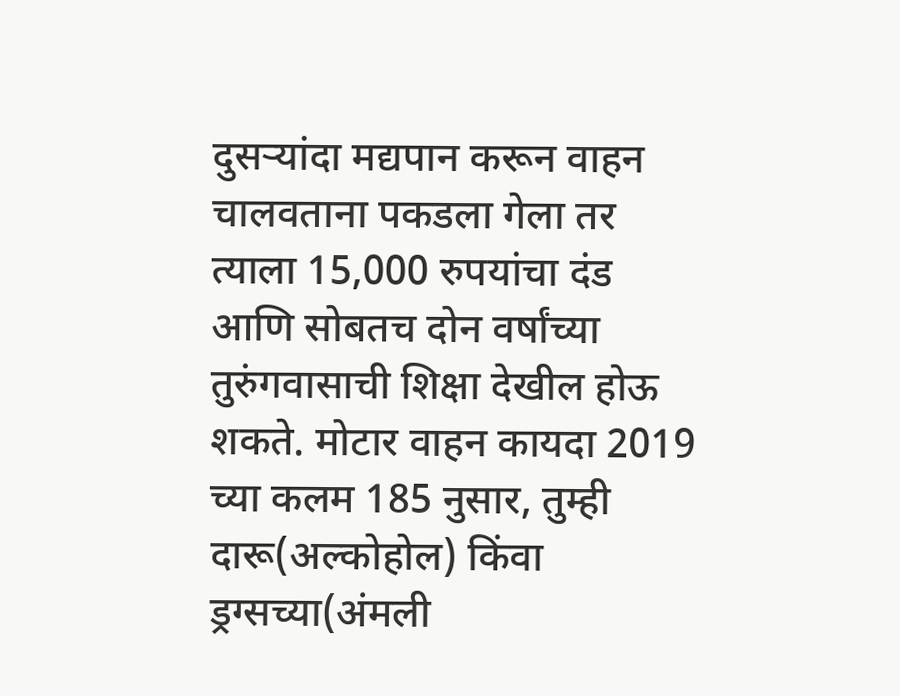दुसऱ्यांदा मद्यपान करून वाहन चालवताना पकडला गेला तर त्याला 15,000 रुपयांचा दंड आणि सोबतच दोन वर्षांच्या तुरुंगवासाची शिक्षा देखील होऊ शकते. मोटार वाहन कायदा 2019 च्या कलम 185 नुसार, तुम्ही दारू(अल्कोहोल) किंवा ड्रग्सच्या(अंमली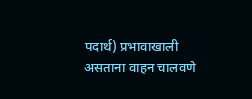पदार्थ) प्रभावाखाली असताना वाहन चालवणे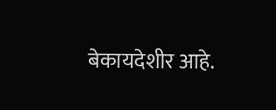बेकायदेशीर आहे.